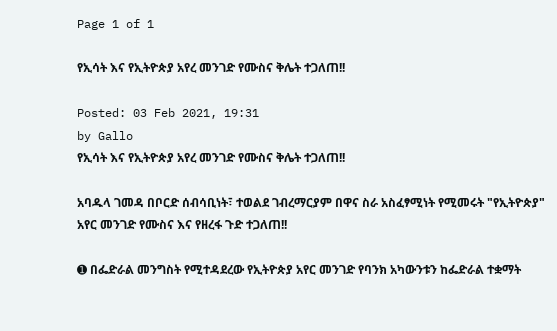Page 1 of 1

የኢሳት እና የኢትዮጵያ አየረ መንገድ የሙስና ቅሌት ተጋለጠ!!

Posted: 03 Feb 2021, 19:31
by Gallo
የኢሳት እና የኢትዮጵያ አየረ መንገድ የሙስና ቅሌት ተጋለጠ!!

አባዱላ ገመዳ በቦርድ ሰብሳቢነት፣ ተወልደ ገብረማርያም በዋና ስራ አስፈፃሚነት የሚመሩት "የኢትዮጵያ" አየር መንገድ የሙስና እና የዘረፋ ጉድ ተጋለጠ!!

➊ በፌድራል መንግስት የሚተዳደረው የኢትዮጵያ አየር መንገድ የባንክ አካውንቱን ከፌድራል ተቋማት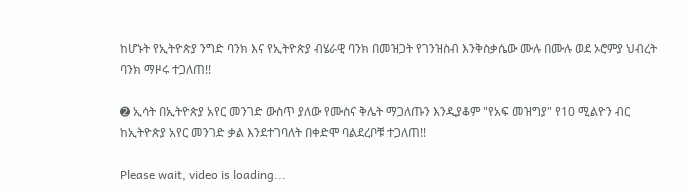ከሆኑት የኢትዮጵያ ንግድ ባንክ እና የኢትዮጵያ ብሄራዊ ባንክ በመዝጋት የገንዝስብ እንቅስቃሴው ሙሉ በሙሉ ወደ ኦሮምያ ህብረት ባንክ ማዞሩ ተጋለጠ!!

➋ ኢሳት በኢትዮጵያ አየር መንገድ ውስጥ ያለው የሙስና ቅሌት ማጋለጡን እንዲያቆም "የአፍ መዝግያ" የ10 ሚልዮን ብር ከኢትዮጵያ አየር መንገድ ቃል እንደተገባለት በቀድሞ ባልደረቦቹ ተጋለጠ!!

Please wait, video is loading...